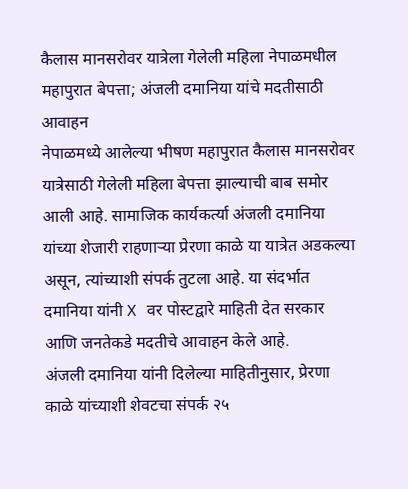कैलास मानसरोवर यात्रेला गेलेली महिला नेपाळमधील महापुरात बेपत्ता; अंजली दमानिया यांचे मदतीसाठी आवाहन
नेपाळमध्ये आलेल्या भीषण महापुरात कैलास मानसरोवर यात्रेसाठी गेलेली महिला बेपत्ता झाल्याची बाब समोर आली आहे. सामाजिक कार्यकर्त्या अंजली दमानिया यांच्या शेजारी राहणाऱ्या प्रेरणा काळे या यात्रेत अडकल्या असून, त्यांच्याशी संपर्क तुटला आहे. या संदर्भात दमानिया यांनी X वर पोस्टद्वारे माहिती देत सरकार आणि जनतेकडे मदतीचे आवाहन केले आहे.
अंजली दमानिया यांनी दिलेल्या माहितीनुसार, प्रेरणा काळे यांच्याशी शेवटचा संपर्क २५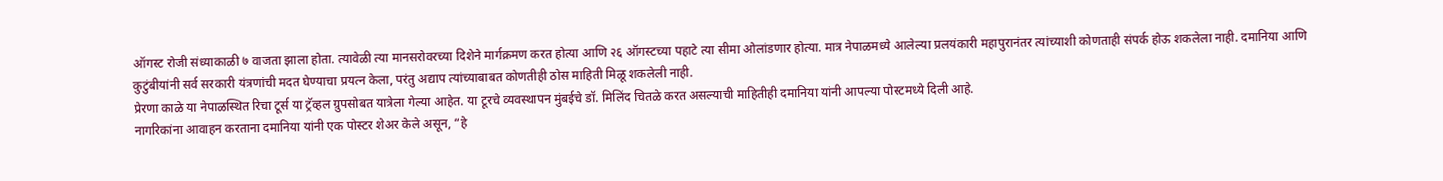ऑगस्ट रोजी संध्याकाळी ७ वाजता झाला होता. त्यावेळी त्या मानसरोवरच्या दिशेने मार्गक्रमण करत होत्या आणि २६ ऑगस्टच्या पहाटे त्या सीमा ओलांडणार होत्या. मात्र नेपाळमध्ये आलेल्या प्रलयंकारी महापुरानंतर त्यांच्याशी कोणताही संपर्क होऊ शकलेला नाही. दमानिया आणि कुटुंबीयांनी सर्व सरकारी यंत्रणांची मदत घेण्याचा प्रयत्न केला, परंतु अद्याप त्यांच्याबाबत कोणतीही ठोस माहिती मिळू शकलेली नाही.
प्रेरणा काळे या नेपाळस्थित रिचा टूर्स या ट्रॅव्हल ग्रुपसोबत यात्रेला गेल्या आहेत. या टूरचे व्यवस्थापन मुंबईचे डॉ. मिलिंद चितळे करत असल्याची माहितीही दमानिया यांनी आपल्या पोस्टमध्ये दिली आहे.
नागरिकांना आवाहन करताना दमानिया यांनी एक पोस्टर शेअर केले असून, “हे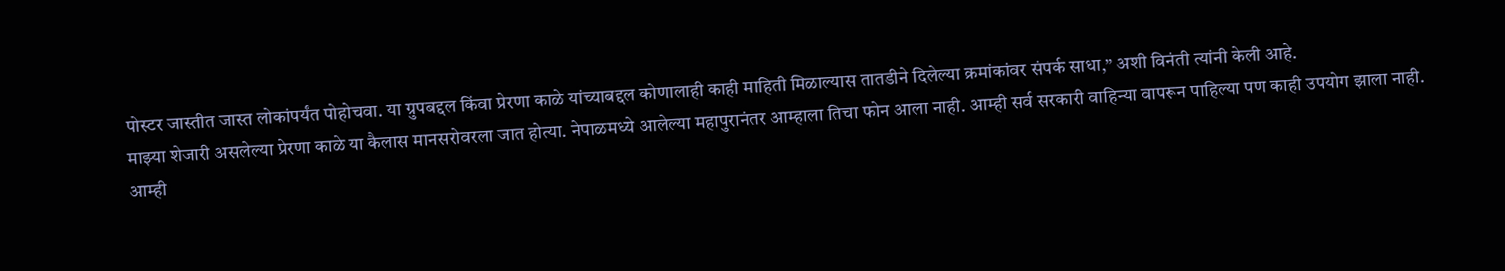पोस्टर जास्तीत जास्त लोकांपर्यंत पोहोचवा. या ग्रुपबद्दल किंवा प्रेरणा काळे यांच्याबद्दल कोणालाही काही माहिती मिळाल्यास तातडीने दिलेल्या क्रमांकांवर संपर्क साधा,” अशी विनंती त्यांनी केली आहे.
माझ्या शेजारी असलेल्या प्रेरणा काळे या कैलास मानसरोवरला जात होत्या. नेपाळमध्ये आलेल्या महापुरानंतर आम्हाला तिचा फोन आला नाही. आम्ही सर्व सरकारी वाहिन्या वापरून पाहिल्या पण काही उपयोग झाला नाही.
आम्ही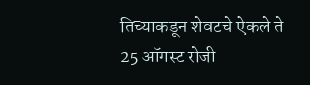तिच्याकडून शेवटचे ऐकले ते 25 ऑगस्ट रोजी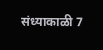संध्याकाळी 7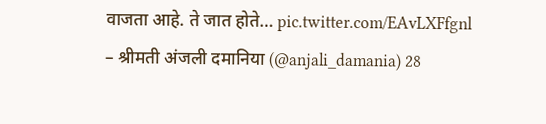वाजता आहे. ते जात होते… pic.twitter.com/EAvLXFfgnl
– श्रीमती अंजली दमानिया (@anjali_damania) 28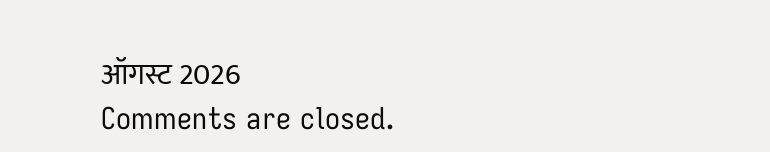ऑगस्ट 2026
Comments are closed.